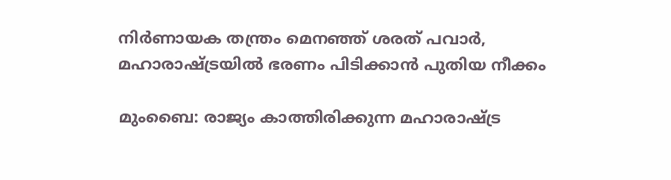നിർണായക തന്ത്രം മെനഞ്ഞ് ശരത് പവാർ, മഹാരാഷ്ട്രയിൽ ഭരണം പിടിക്കാന്‍ പുതിയ നീക്കം

മുംബൈ: രാജ്യം കാത്തിരിക്കുന്ന മഹാരാഷ്ട്ര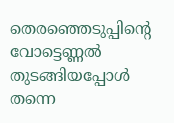തെരഞ്ഞെടുപ്പിന്‍റെ വോട്ടെണ്ണൽ തുടങ്ങിയപ്പോൾ തന്നെ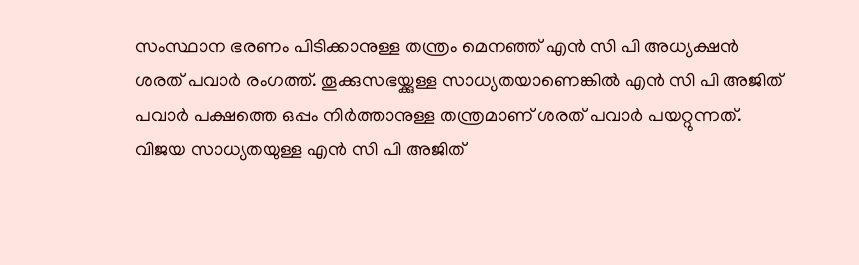സംസ്ഥാന ഭരണം പിടിക്കാനുള്ള തന്ത്രം മെനഞ്ഞ് എൻ സി പി അധ്യക്ഷൻ ശരത് പവാർ രംഗത്ത്. തൂക്കുസഭയ്ക്കുള്ള സാധ്യതയാണെങ്കിൽ എൻ സി പി അജിത് പവാർ പക്ഷത്തെ ഒപ്പം നിർത്താനുള്ള തന്ത്രമാണ് ശരത് പവാർ പയറ്റുന്നത്. വിജയ സാധ്യതയുള്ള എൻ സി പി അജിത്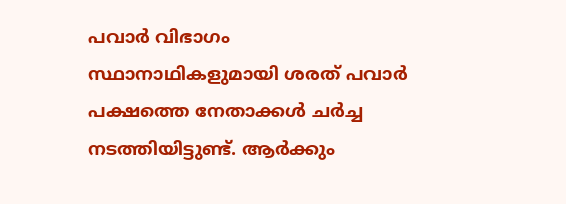പവാർ വിഭാഗം സ്ഥാനാഥികളുമായി ശരത് പവാര്‍ പക്ഷത്തെ നേതാക്കള്‍ ചർച്ച നടത്തിയിട്ടുണ്ട്. ആർക്കും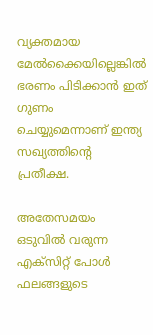വ്യക്തമായ മേൽക്കൈയില്ലെങ്കിൽ ഭരണം പിടിക്കാൻ ഇത് ഗുണം ചെയ്യുമെന്നാണ് ഇന്ത്യ സഖ്യത്തിന്‍റെ പ്രതീക്ഷ.

അതേസമയം ഒടുവിൽ വരുന്ന എക്സിറ്റ് പോള്‍ ഫലങ്ങളുടെ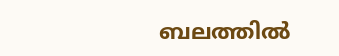ബലത്തിൽ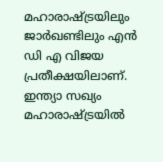മഹാരാഷ്ട്രയിലും ജാർഖണ്ടിലും എന്‍ ഡി എ വിജയ പ്രതീക്ഷയിലാണ്. ഇന്ത്യാ സഖ്യം മഹാരാഷ്ട്രയിൽ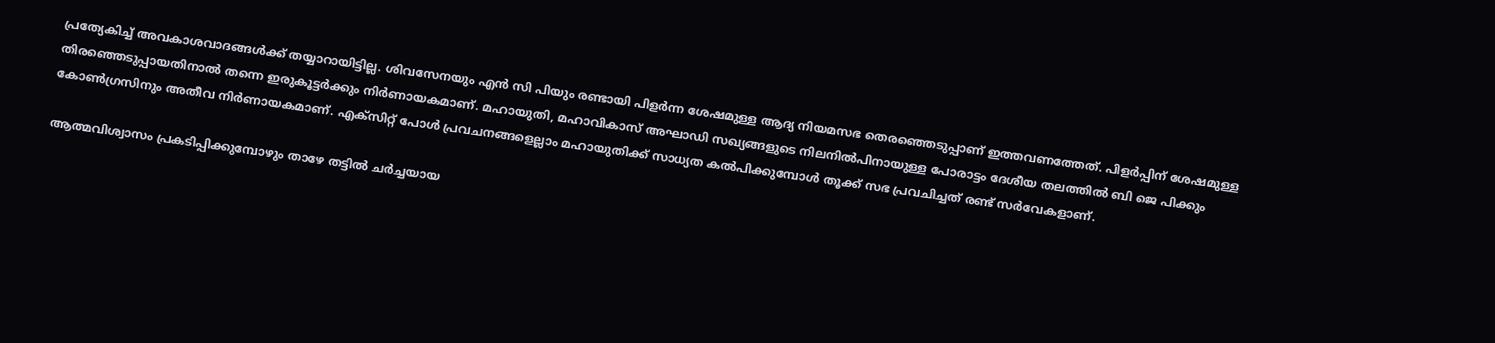പ്രത്യേകിച്ച് അവകാശവാദങ്ങള്‍ക്ക് തയ്യാറായിട്ടില്ല. ശിവസേനയും എൻ സി പിയും രണ്ടായി പിളര്‍ന്ന ശേഷമുള്ള ആദ്യ നിയമസഭ തെരഞ്ഞെടുപ്പാണ് ഇത്തവണത്തേത്. പിളർപ്പിന് ശേഷമുള്ള തിരഞ്ഞെടുപ്പായതിനാൽ തന്നെ ഇരുകൂട്ടർക്കും നിർണായകമാണ്. മഹായുതി, മഹാവികാസ് അഘാഡി സഖ്യങ്ങളുടെ നിലനില്‍പിനായുള്ള പോരാട്ടം ദേശീയ തലത്തില്‍ ബി ജെ പിക്കും കോണ്‍ഗ്രസിനും അതീവ നിർണായകമാണ്. എക്സിറ്റ് പോള്‍ പ്രവചനങ്ങളെല്ലാം മഹായുതിക്ക് സാധ്യത കല്‍പിക്കുമ്പോള്‍ തൂക്ക് സഭ പ്രവചിച്ചത് രണ്ട് സര്‍വേകളാണ്.

ആത്മവിശ്വാസം പ്രകടിപ്പിക്കുമ്പോഴും താഴേ തട്ടില്‍ ചര്‍ച്ചയായ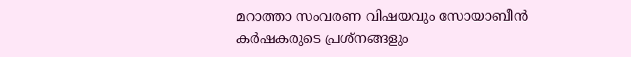മറാത്താ സംവരണ വിഷയവും സോയാബീന്‍ കര്‍ഷകരുടെ പ്രശ്നങ്ങളും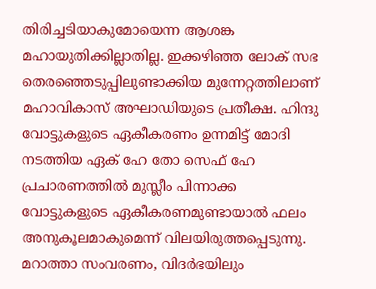തിരിച്ച‍ടിയാകുമോയെന്ന ആശങ്ക മഹായുതിക്കില്ലാതില്ല. ഇക്കഴിഞ്ഞ ലോക് സഭ തെരഞ്ഞെടുപ്പിലുണ്ടാക്കിയ മുന്നേറ്റത്തിലാണ് മഹാവികാസ് അഘാഡിയുടെ പ്രതീക്ഷ. ഹിന്ദു വോട്ടുകളുടെ ഏകീകരണം ഉന്നമിട്ട് മോദി നടത്തിയ ഏക് ഹേ തോ സെഫ് ഹേ പ്രചാരണത്തില്‍ മുസ്ലീം പിന്നാക്ക വോട്ടുകളുടെ ഏകീകരണമുണ്ടായാല്‍ ഫലം അനുകൂലമാകുമെന്ന് വിലയിരുത്തപ്പെടുന്നു. മറാത്താ സംവരണം, വിദര്‍ഭയിലും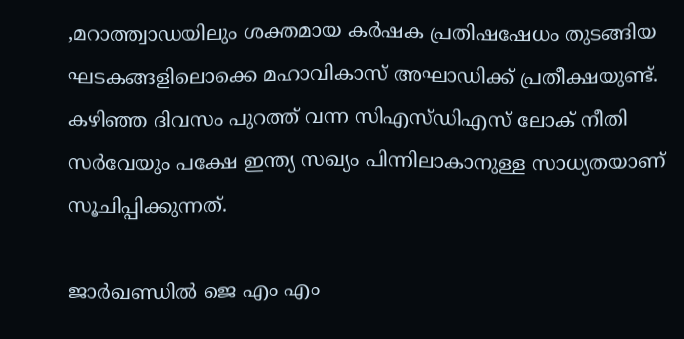,മറാത്ത്വാഡയിലും ശക്തമായ കര്‍ഷക പ്രതിഷഷേധം തുടങ്ങിയ ഘടകങ്ങളിലൊക്കെ മഹാവികാസ് അഘാഡിക്ക് പ്രതീക്ഷയുണ്ട്. കഴിഞ്ഞ ദിവസം പുറത്ത് വന്ന സിഎസ്ഡിഎസ് ലോക് നീതി സര്‍വേയും പക്ഷേ ഇന്ത്യ സഖ്യം പിന്നിലാകാനുള്ള സാധ്യതയാണ് സൂചിപ്പിക്കുന്നത്.

ജാര്‍ഖണ്ഡില്‍ ജെ എം എം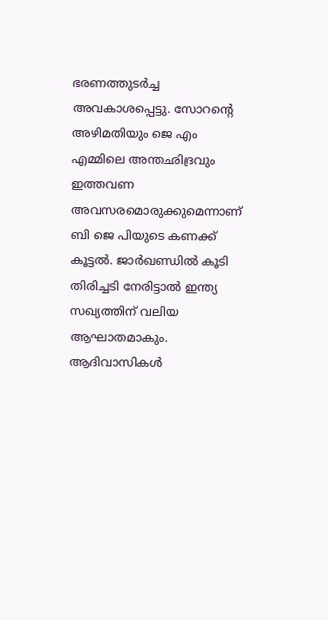ഭരണത്തുടര്‍ച്ച അവകാശപ്പെട്ടു. സോറന്‍റെ അഴിമതിയും ജെ എം എമ്മിലെ അന്തഛിദ്രവും ഇത്തവണ അവസരമൊരുക്കുമെന്നാണ് ബി ജെ പിയുടെ കണക്ക് കൂട്ടല്‍. ജാര്‍ഖണ്ഡില്‍ കൂടി തിരിച്ചടി നേരിട്ടാല്‍ ഇന്ത്യ സഖ്യത്തിന് വലിയ ആഘാതമാകും. ആദിവാസികള്‍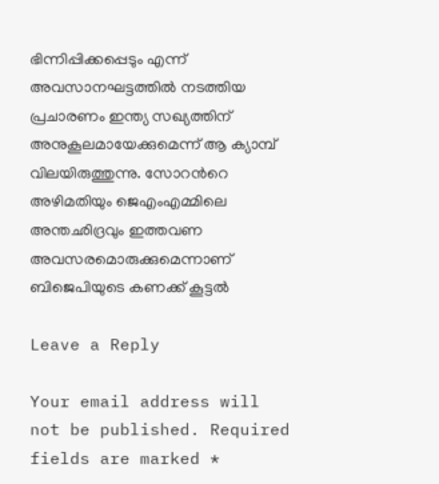ഭിന്നിപ്പിക്കപ്പെടും എന്ന് അവസാനഘട്ടത്തില്‍ നടത്തിയ പ്രചാരണം ഇന്ത്യ സഖ്യത്തിന് അനുകൂലമായേക്കുമെന്ന് ആ ക്യാമ്പ് വിലയിരുത്തുന്നു. സോറന്‍റെ അഴിമതിയും ജെഎംഎമ്മിലെ അന്തഛിദ്രവും ഇത്തവണ അവസരമൊരുക്കുമെന്നാണ് ബിജെപിയുടെ കണക്ക് കൂട്ടല്‍

Leave a Reply

Your email address will not be published. Required fields are marked *